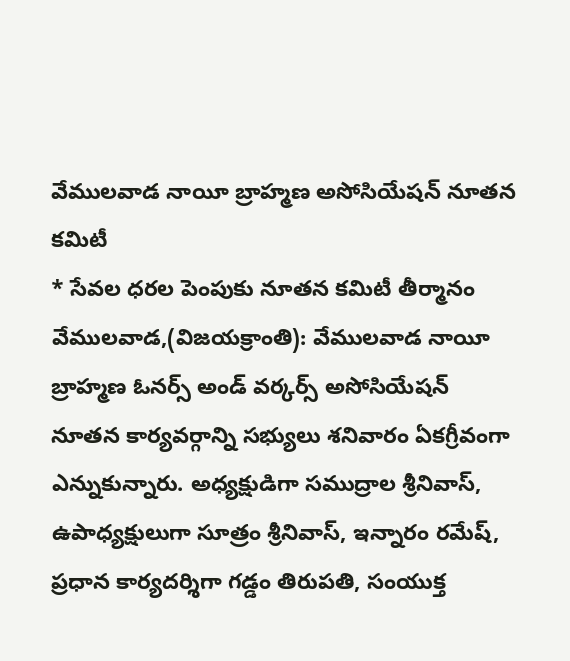వేములవాడ నాయీ బ్రాహ్మణ అసోసియేషన్ నూతన కమిటీ
* సేవల ధరల పెంపుకు నూతన కమిటీ తీర్మానం
వేములవాడ,(విజయక్రాంతి): వేములవాడ నాయీ బ్రాహ్మణ ఓనర్స్ అండ్ వర్కర్స్ అసోసియేషన్ నూతన కార్యవర్గాన్ని సభ్యులు శనివారం ఏకగ్రీవంగా ఎన్నుకున్నారు. అధ్యక్షుడిగా సముద్రాల శ్రీనివాస్, ఉపాధ్యక్షులుగా సూత్రం శ్రీనివాస్, ఇన్నారం రమేష్, ప్రధాన కార్యదర్శిగా గడ్డం తిరుపతి, సంయుక్త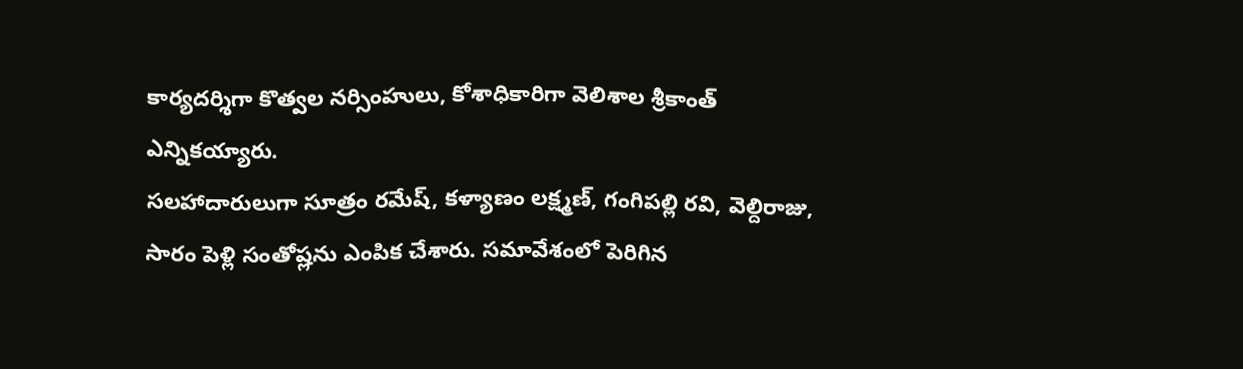కార్యదర్శిగా కొత్వల నర్సింహులు, కోశాధికారిగా వెలిశాల శ్రీకాంత్ ఎన్నికయ్యారు.
సలహాదారులుగా సూత్రం రమేష్, కళ్యాణం లక్ష్మణ్, గంగిపల్లి రవి, వెల్దిరాజు, సారం పెళ్లి సంతోష్లను ఎంపిక చేశారు. సమావేశంలో పెరిగిన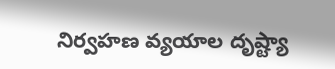నిర్వహణ వ్యయాల దృష్ట్యా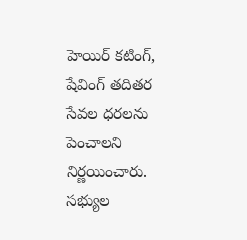హెయిర్ కటింగ్, షేవింగ్ తదితర సేవల ధరలను పెంచాలని నిర్ణయించారు. సభ్యుల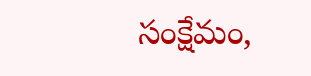సంక్షేమం,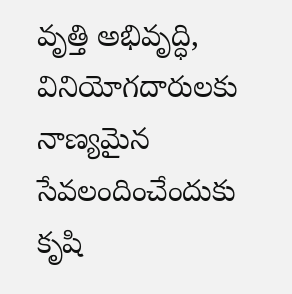వృత్తి అభివృద్ధి, వినియోగదారులకు నాణ్యమైన సేవలందించేందుకు కృషి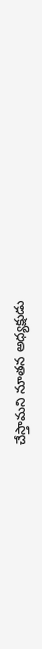చేస్తామని నూతన అధ్యక్షుడు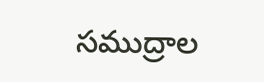సముద్రాల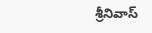శ్రీనివాస్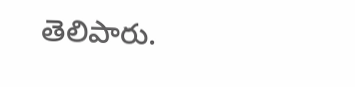తెలిపారు.